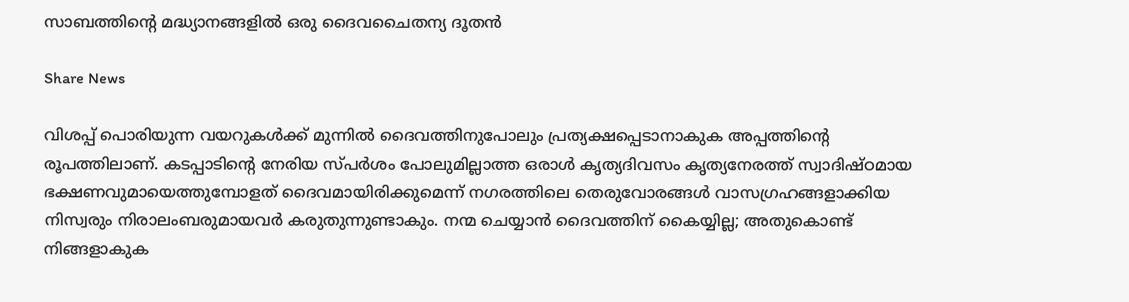സാബത്തിന്‍റെ മദ്ധ്യാനങ്ങളില്‍ ഒരു ദൈവചൈതന്യ ദൂതന്‍

Share News

വിശപ്പ് പൊരിയുന്ന വയറുകള്‍ക്ക് മുന്നില്‍ ദൈവത്തിനുപോലും പ്രത്യക്ഷപ്പെടാനാകുക അപ്പത്തിന്‍റെ രൂപത്തിലാണ്. കടപ്പാടിന്‍റെ നേരിയ സ്പര്‍ശം പോലുമില്ലാത്ത ഒരാള്‍ കൃത്യദിവസം കൃത്യനേരത്ത് സ്വാദിഷ്ഠമായ ഭക്ഷണവുമായെത്തുമ്പോളത് ദൈവമായിരിക്കുമെന്ന് നഗരത്തിലെ തെരുവോരങ്ങള്‍ വാസഗ്രഹങ്ങളാക്കിയ നിസ്വരും നിരാലംബരുമായവര്‍ കരുതുന്നുണ്ടാകും. നന്മ ചെയ്യാന്‍ ദൈവത്തിന് കൈയ്യില്ല; അതുകൊണ്ട് നിങ്ങളാകുക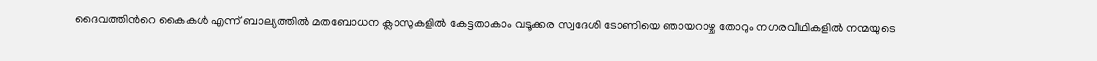ദൈവത്തിന്‍റെ കൈകള്‍ എന്ന് ബാല്യത്തില്‍ മതബോധന ക്ലാസുകളില്‍ കേട്ടതാകാം വടൂക്കര സ്വദേശി ടോണിയെ ഞായറാഴ്ച തോറും നഗരവീഥികളില്‍ നന്മയുടെ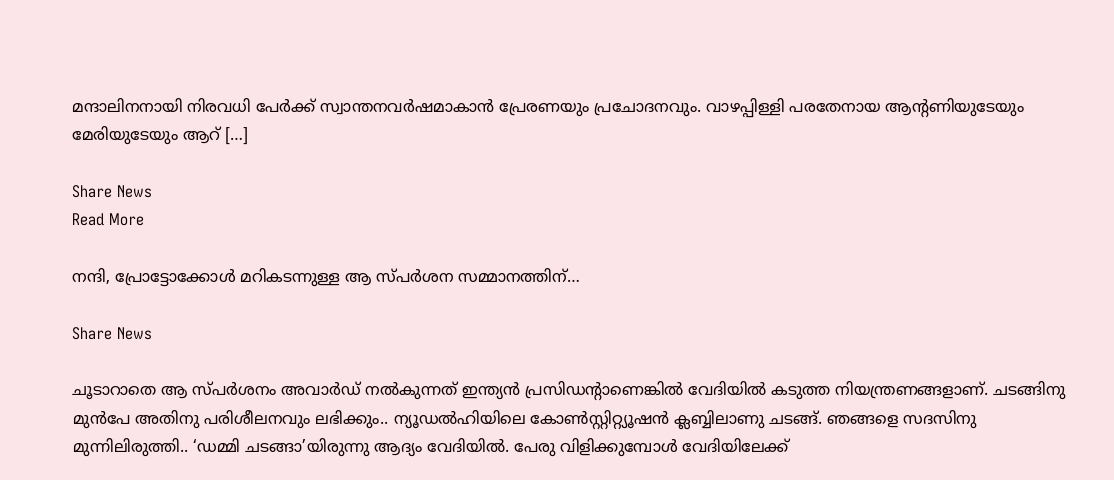മന്ദാലിനനായി നിരവധി പേര്‍ക്ക് സ്വാന്തനവര്‍ഷമാകാന്‍ പ്രേരണയും പ്രചോദനവും. വാഴപ്പിള്ളി പരതേനായ ആന്‍റണിയുടേയും മേരിയുടേയും ആറ് […]

Share News
Read More

നന്ദി, പ്രോട്ടോക്കോൾ മറികടന്നുള്ള ആ സ്പർശന സമ്മാനത്തിന്…

Share News

ചൂടാറാതെ ആ സ്പർശനം അവാർഡ് നൽകുന്നത് ഇന്ത്യൻ പ്രസിഡന്റാണെങ്കിൽ വേദിയിൽ കടുത്ത നിയന്ത്രണങ്ങളാണ്. ചടങ്ങിനു മുൻപേ അതിനു പരിശീലനവും ലഭിക്കും.. ന്യൂഡൽഹിയിലെ കോൺസ്റ്റിറ്റ്യൂഷൻ ക്ലബ്ബിലാണു ചടങ്ങ്. ഞങ്ങളെ സദസിനു മുന്നിലിരുത്തി.. ‘ഡമ്മി ചടങ്ങാ’യിരുന്നു ആദ്യം വേദിയിൽ. പേരു വിളിക്കുമ്പോൾ വേദിയിലേക്ക്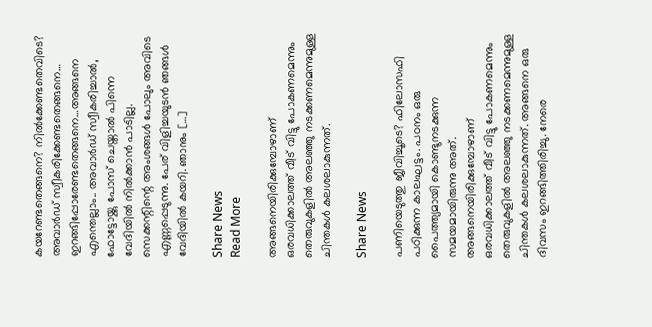കയറേണ്ടതെങ്ങനെ? നിൽക്കേണ്ടതെവിടെ? അവാർഡ് സ്വീകരിക്കേണ്ടതെങ്ങനെ… ഇറങ്ങിപ്പോരേണ്ടതെങ്ങനെ…അങ്ങനെ എന്തെല്ലാം.. അവാർഡ് സ്വീകരിച്ചാൽ, ഫോട്ടോയ്ക്കു പോസ് ചെയ്താൽ പിന്നെ വേദിയിൽ നിൽക്കാൻ പാടില്ല. സെക്കന്റിന്റെ അംശങ്ങൾ പോലും അവിടെ എണ്ണപ്പെടുന്നു. പേര് വിളിച്ചയുടൻ ഞങ്ങൾ വേദിയിൽ കയറി. ഞാനും […]

Share News
Read More

അങ്ങനെയിരിക്കുമ്പോഴാണ് ഒരവധിക്കാലത്ത് വീട് വിട്ടു പോകണമെന്നും തെരുവുകളിൽ അലഞ്ഞു നടക്കണമെന്നുമുള്ള ചിന്തകൾ കലശലാകുന്നത്.

Share News

പണിയെടുത്തു ജീവിച്ചൂടെ? ഫിലോസഫി പഠിക്കുന്ന കാലഘട്ടം. പഠനം ഒരു പൈത്ത്യമായി കൊണ്ടുനടക്കുന്ന സമയമായിരുന്നു അത്. അങ്ങനെയിരിക്കുമ്പോഴാണ് ഒരവധിക്കാലത്ത് വീട് വിട്ടു പോകണമെന്നും തെരുവുകളിൽ അലഞ്ഞു നടക്കണമെന്നുമുള്ള ചിന്തകൾ കലശലാകുന്നത്. അങ്ങനെ ഒരു ദിവസം ഇറങ്ങിത്തിരിച്ചു. നേരെ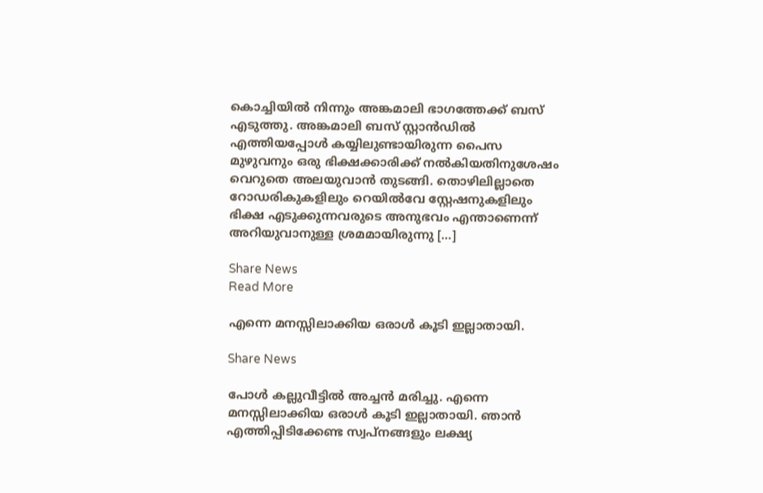കൊച്ചിയിൽ നിന്നും അങ്കമാലി ഭാഗത്തേക്ക് ബസ് എടുത്തു. അങ്കമാലി ബസ് സ്റ്റാൻഡിൽ എത്തിയപ്പോൾ കയ്യിലുണ്ടായിരുന്ന പൈസ മുഴുവനും ഒരു ഭിക്ഷക്കാരിക്ക് നൽകിയതിനുശേഷം വെറുതെ അലയുവാൻ തുടങ്ങി. തൊഴിലില്ലാതെ റോഡരികുകളിലും റെയിൽവേ സ്റ്റേഷനുകളിലും ഭിക്ഷ എടുക്കുന്നവരുടെ അനുഭവം എന്താണെന്ന് അറിയുവാനുള്ള ശ്രമമായിരുന്നു […]

Share News
Read More

എന്നെ മനസ്സിലാക്കിയ ഒരാൾ കൂടി ഇല്ലാതായി.

Share News

പോൾ കല്ലുവീട്ടിൽ അച്ചൻ മരിച്ചു. എന്നെ മനസ്സിലാക്കിയ ഒരാൾ കൂടി ഇല്ലാതായി. ഞാൻ എത്തിപ്പിടിക്കേണ്ട സ്വപ്നങ്ങളും ലക്ഷ്യ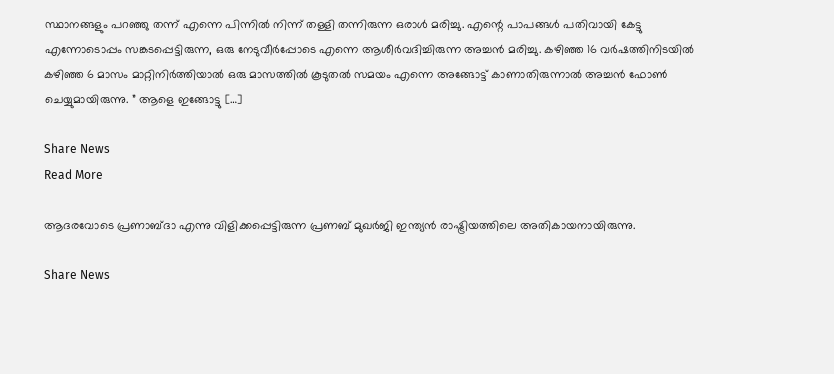സ്ഥാനങ്ങളും പറഞ്ഞു തന്ന് എന്നെ പിന്നിൽ നിന്ന് തള്ളി തന്നിരുന്ന ഒരാൾ മരിച്ചു. എന്റെ പാപങ്ങൾ പതിവായി കേട്ടു എന്നോടൊപ്പം സങ്കടപ്പെട്ടിരുന്ന, ഒരു നേടുവീർപ്പോടെ എന്നെ ആശീർവദിച്ചിരുന്ന അച്ചൻ മരിച്ചു. കഴിഞ്ഞ 16 വർഷത്തിനിടയിൽ കഴിഞ്ഞ 6 മാസം മാറ്റിനിർത്തിയാൽ ഒരു മാസത്തിൽ കൂടുതൽ സമയം എന്നെ അങ്ങോട്ട് കാണാതിരുന്നാൽ അച്ചൻ ഫോൺ ചെയ്യുമായിരുന്നു. ” ആളെ ഇങ്ങോട്ടു […]

Share News
Read More

ആദരവോടെ പ്രണാബ്ദാ എന്നു വിളിക്കപ്പെട്ടിരുന്ന പ്രണബ് മുഖർജി ഇന്ത്യൻ രാഷ്ട്രിയത്തിലെ അതികായനായിരുന്നു.

Share News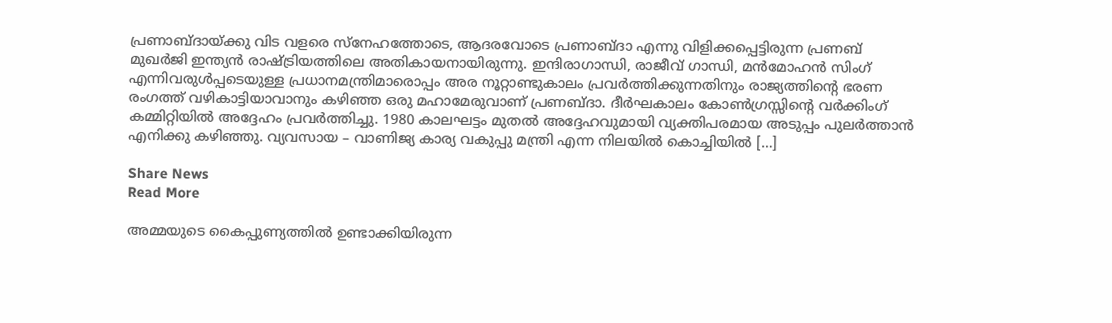പ്രണാബ്ദായ്ക്കു വിട വളരെ സ്നേഹത്തോടെ, ആദരവോടെ പ്രണാബ്ദാ എന്നു വിളിക്കപ്പെട്ടിരുന്ന പ്രണബ് മുഖർജി ഇന്ത്യൻ രാഷ്ട്രിയത്തിലെ അതികായനായിരുന്നു. ഇന്ദിരാഗാന്ധി, രാജീവ് ഗാന്ധി, മൻമോഹൻ സിംഗ് എന്നിവരുൾപ്പടെയുള്ള പ്രധാനമന്ത്രിമാരൊപ്പം അര നൂറ്റാണ്ടുകാലം പ്രവർത്തിക്കുന്നതിനും രാജ്യത്തിൻ്റെ ഭരണ രംഗത്ത് വഴികാട്ടിയാവാനും കഴിഞ്ഞ ഒരു മഹാമേരുവാണ് പ്രണബ്ദാ. ദീർഘകാലം കോൺഗ്രസ്സിൻ്റെ വർക്കിംഗ് കമ്മിറ്റിയിൽ അദ്ദേഹം പ്രവർത്തിച്ചു. 1980 കാലഘട്ടം മുതൽ അദ്ദേഹവുമായി വ്യക്തിപരമായ അടുപ്പം പുലർത്താൻ എനിക്കു കഴിഞ്ഞു. വ്യവസായ – വാണിജ്യ കാര്യ വകുപ്പു മന്ത്രി എന്ന നിലയിൽ കൊച്ചിയിൽ […]

Share News
Read More

അമ്മയുടെ കൈപ്പുണ്യത്തിൽ ഉണ്ടാക്കിയിരുന്ന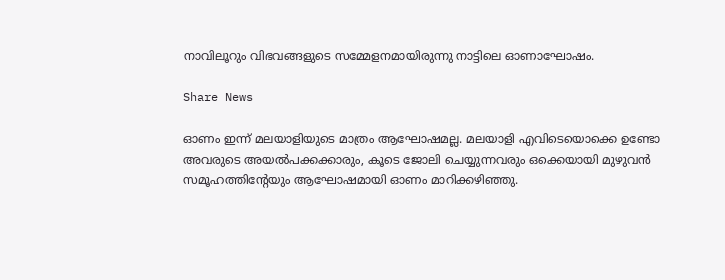നാവിലൂറും വിഭവങ്ങളുടെ സമ്മേളനമായിരുന്നു നാട്ടിലെ ഓണാഘോഷം.

Share News

ഓണം ഇന്ന് മലയാളിയുടെ മാത്രം ആഘോഷമല്ല. മലയാളി എവിടെയൊക്കെ ഉണ്ടോ അവരുടെ അയൽപക്കക്കാരും, കൂടെ ജോലി ചെയ്യുന്നവരും ഒക്കെയായി മുഴുവൻ സമൂഹത്തിന്റേയും ആഘോഷമായി ഓണം മാറിക്കഴിഞ്ഞു.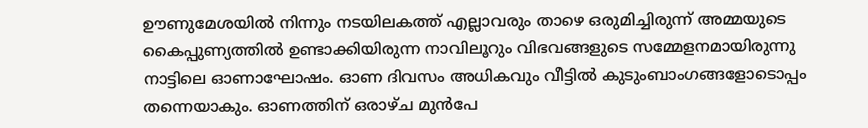ഊണുമേശയിൽ നിന്നും നടയിലകത്ത് എല്ലാവരും താഴെ ഒരുമിച്ചിരുന്ന് അമ്മയുടെ കൈപ്പുണ്യത്തിൽ ഉണ്ടാക്കിയിരുന്ന നാവിലൂറും വിഭവങ്ങളുടെ സമ്മേളനമായിരുന്നു നാട്ടിലെ ഓണാഘോഷം. ഓണ ദിവസം അധികവും വീട്ടിൽ കുടുംബാംഗങ്ങളോടൊപ്പം തന്നെയാകും. ഓണത്തിന് ഒരാഴ്ച മുൻപേ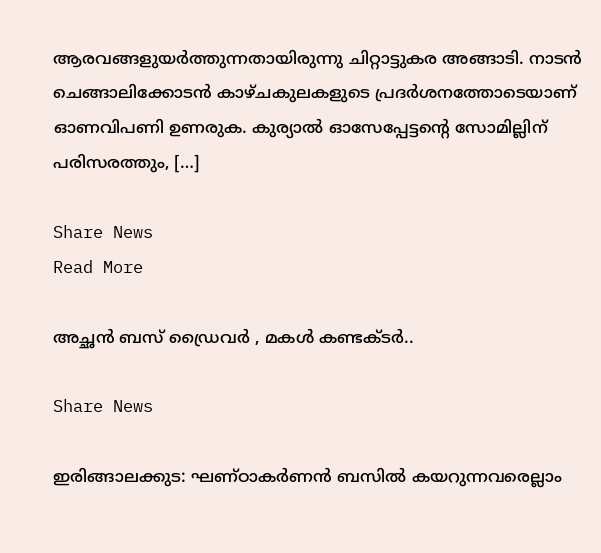ആരവങ്ങളുയർത്തുന്നതായിരുന്നു ചിറ്റാട്ടുകര അങ്ങാടി. നാടൻ ചെങ്ങാലിക്കോടൻ കാഴ്ചകുലകളുടെ പ്രദർശനത്തോടെയാണ് ഓണവിപണി ഉണരുക. കുര്യാൽ ഓസേപ്പേട്ടന്റെ സോമില്ലിന് പരിസരത്തും, […]

Share News
Read More

അച്ഛൻ ബസ് ഡ്രൈവർ , മകൾ കണ്ടക്ടർ..

Share News

ഇരിങ്ങാലക്കുട: ഘണ്ഠാകർണൻ ബസിൽ കയറുന്നവരെല്ലാം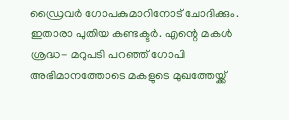ഡ്രൈവർ ഗോപകുമാറിനോട് ചോദിക്കും. ഇതാരാ പുതിയ കണ്ടക്ടർ. എന്റെ മകൾ ശ്രദ്ധ- മറുപടി പറഞ്ഞ് ഗോപി അഭിമാനത്തോടെ മകളുടെ മുഖത്തേയ്ക്ക്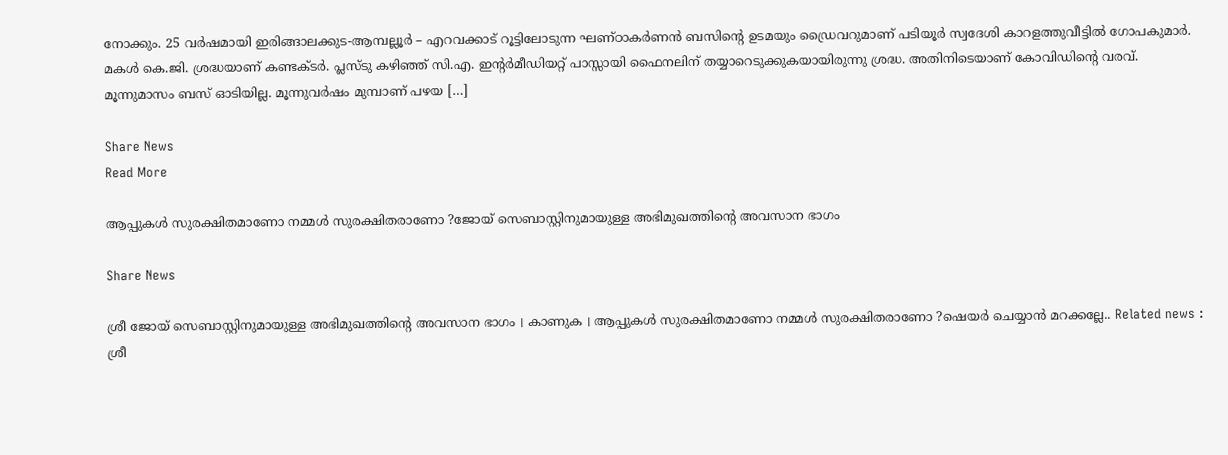നോക്കും. 25 വർഷമായി ഇരിങ്ങാലക്കുട-ആമ്പല്ലൂർ – എറവക്കാട് റൂട്ടിലോടുന്ന ഘണ്ഠാകർണൻ ബസിന്റെ ഉടമയും ഡ്രൈവറുമാണ് പടിയൂർ സ്വദേശി കാറളത്തുവീട്ടിൽ ഗോപകുമാർ. മകൾ കെ.ജി. ശ്രദ്ധയാണ് കണ്ടക്ടർ. പ്ലസ്ടു കഴിഞ്ഞ് സി.എ. ഇന്റർമീഡിയറ്റ്‌ പാസ്സായി ഫൈനലിന്‌ തയ്യാറെടുക്കുകയായിരുന്നു ശ്രദ്ധ. അതിനിടെയാണ് കോവിഡിന്റെ വരവ്. മൂന്നുമാസം ബസ് ഓടിയില്ല. മൂന്നുവർഷം മുമ്പാണ് പഴയ […]

Share News
Read More

ആപ്പുകൾ സുരക്ഷിതമാണോ നമ്മൾ സുരക്ഷിതരാണോ ?ജോയ് സെബാസ്റ്റിനുമായുള്ള അഭിമുഖത്തിന്റെ അവസാന ഭാഗം

Share News

ശ്രീ ജോയ് സെബാസ്റ്റിനുമായുള്ള അഭിമുഖത്തിന്റെ അവസാന ഭാഗം । കാണുക । ആപ്പുകൾ സുരക്ഷിതമാണോ നമ്മൾ സുരക്ഷിതരാണോ ?ഷെയർ ചെയ്യാൻ മറക്കല്ലേ.. Related news : ശ്രീ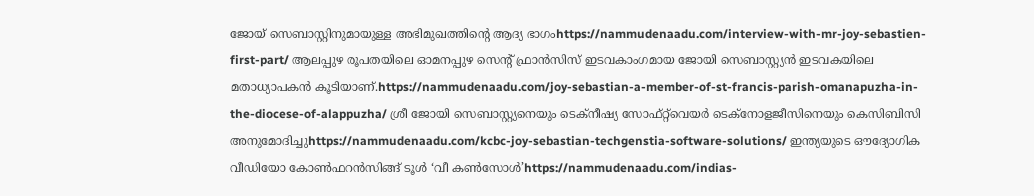ജോയ് സെബാസ്റ്റിനുമായുള്ള അഭിമുഖത്തിന്റെ ആദ്യ ഭാഗംhttps://nammudenaadu.com/interview-with-mr-joy-sebastien-first-part/ ആലപ്പുഴ രൂപതയിലെ ഓമനപ്പുഴ സെന്റ് ഫ്രാന്‍സിസ് ഇടവകാംഗമായ ജോയി സെബാസ്റ്റ്യന്‍ ഇടവകയിലെ മതാധ്യാപകന്‍ കൂടിയാണ്.https://nammudenaadu.com/joy-sebastian-a-member-of-st-francis-parish-omanapuzha-in-the-diocese-of-alappuzha/ ശ്രീ ജോയി സെബാസ്റ്റ്യനെയും ടെക്‌നീഷ്യ സോഫ്റ്റ്‌വെയർ ടെക്നോളജീസിനെയും കെസിബിസി അനുമോദിച്ചുhttps://nammudenaadu.com/kcbc-joy-sebastian-techgenstia-software-solutions/ ഇന്ത്യയുടെ ഔദ്യോഗിക വീഡിയോ കോൺഫറൻസിങ്ങ് ടൂൾ ‘വീ കൺസോൾ’https://nammudenaadu.com/indias-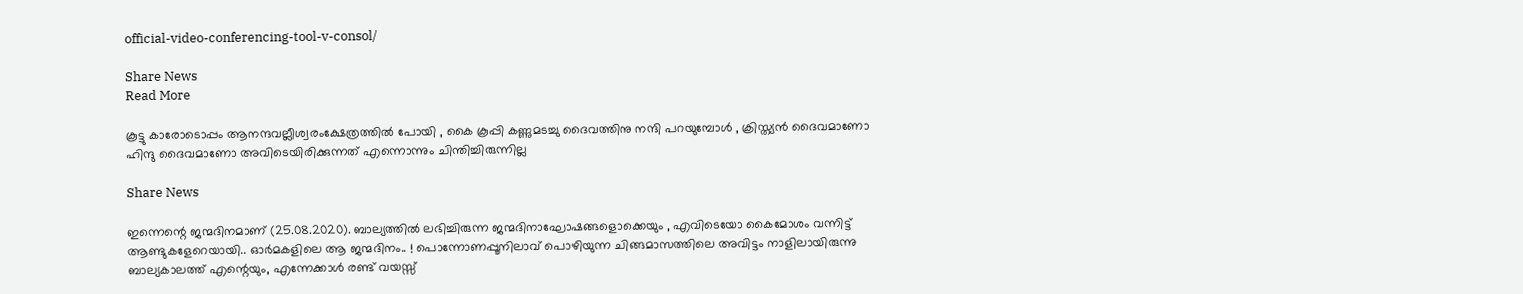official-video-conferencing-tool-v-consol/

Share News
Read More

കൂട്ടു കാരോടൊപ്പം ആനന്ദവല്ലീശ്വരംക്ഷേത്രത്തിൽ പോയി , കൈ കൂപ്പി കണ്ണുമടച്ചു ദൈവത്തിനു നന്ദി പറയുമ്പോൾ , ക്രിസ്ത്യൻ ദൈവമാണോ ഹിന്ദു ദൈവമാണോ അവിടെയിരിക്കുന്നത് എന്നൊന്നും ചിന്തിച്ചിരുന്നില്ല

Share News

ഇന്നെന്റെ ജന്മദിനമാണ് (25.08.2020). ബാല്യത്തിൽ ലഭിച്ചിരുന്ന ജന്മദിനാഘോഷങ്ങളൊക്കെയും , എവിടെയോ കൈമോശം വന്നിട്ട് ആണ്ടുകളേറെയായി.. ഓർമകളിലെ ആ ജന്മദിനം.. ! പൊന്നോണപ്പൂനിലാവ് പൊഴിയുന്ന ചിങ്ങമാസത്തിലെ അവിട്ടം നാളിലായിരുന്നു ബാല്യകാലത്ത് എന്റെയും, എന്നേക്കാൾ രണ്ട് വയസ്സ്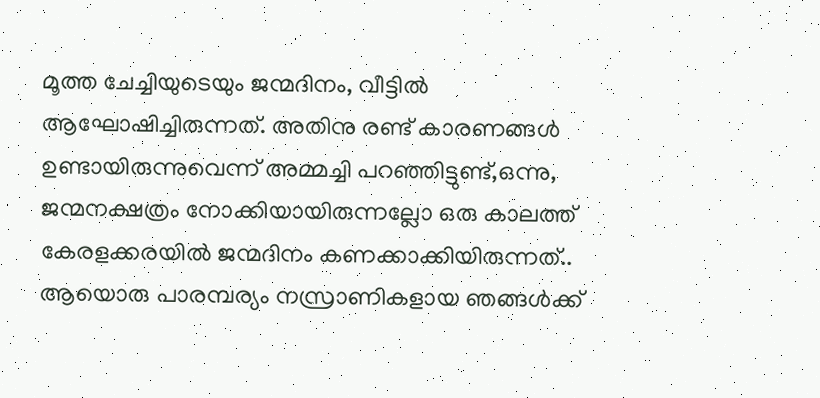മൂത്ത ചേച്ചിയുടെയും ജന്മദിനം, വീട്ടിൽ ആഘോഷിച്ചിരുന്നത്. അതിനു രണ്ട് കാരണങ്ങൾ ഉണ്ടായിരുന്നുവെന്ന് അമ്മച്ചി പറഞ്ഞിട്ടുണ്ട്,ഒന്നു, ജന്മനക്ഷത്രം നോക്കിയായിരുന്നല്ലോ ഒരു കാലത്ത് കേരളക്കരയിൽ ജന്മദിനം കണക്കാക്കിയിരുന്നത്.. ആയൊരു പാരമ്പര്യം നസ്രാണികളായ ഞങ്ങൾക്ക്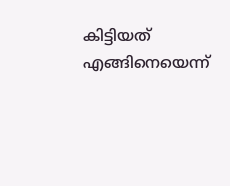കിട്ടിയത് എങ്ങിനെയെന്ന്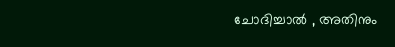ചോദിച്ചാൽ , അതിനും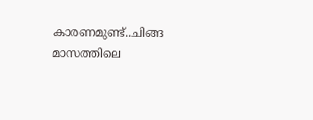കാരണമുണ്ട്..ചിങ്ങ മാസത്തിലെ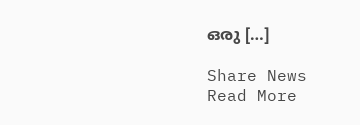ഒരു […]

Share News
Read More